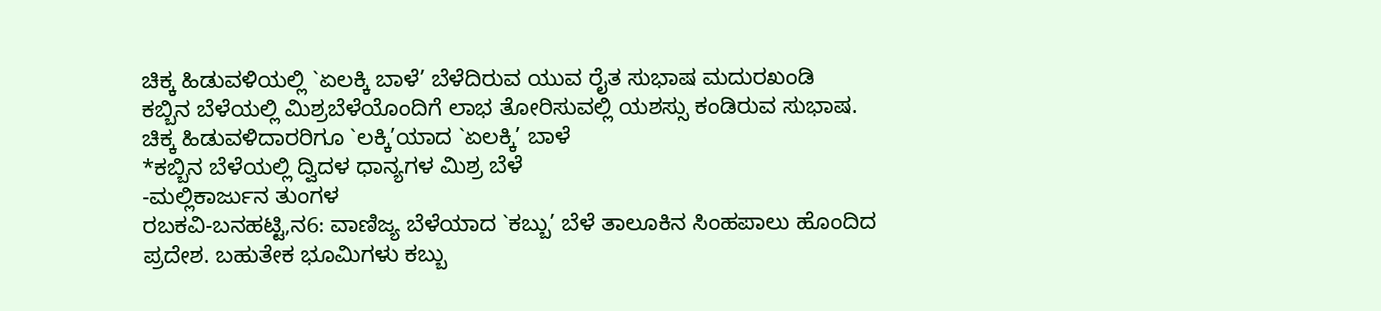ಚಿಕ್ಕ ಹಿಡುವಳಿಯಲ್ಲಿ `ಏಲಕ್ಕಿ ಬಾಳೆ’ ಬೆಳೆದಿರುವ ಯುವ ರೈತ ಸುಭಾಷ ಮದುರಖಂಡಿ
ಕಬ್ಬಿನ ಬೆಳೆಯಲ್ಲಿ ಮಿಶ್ರಬೆಳೆಯೊಂದಿಗೆ ಲಾಭ ತೋರಿಸುವಲ್ಲಿ ಯಶಸ್ಸು ಕಂಡಿರುವ ಸುಭಾಷ.
ಚಿಕ್ಕ ಹಿಡುವಳಿದಾರರಿಗೂ `ಲಕ್ಕಿ’ಯಾದ `ಏಲಕ್ಕಿ’ ಬಾಳೆ
*ಕಬ್ಬಿನ ಬೆಳೆಯಲ್ಲಿ ದ್ವಿದಳ ಧಾನ್ಯಗಳ ಮಿಶ್ರ ಬೆಳೆ
-ಮಲ್ಲಿಕಾರ್ಜುನ ತುಂಗಳ
ರಬಕವಿ-ಬನಹಟ್ಟಿ,ನ6: ವಾಣಿಜ್ಯ ಬೆಳೆಯಾದ `ಕಬ್ಬು’ ಬೆಳೆ ತಾಲೂಕಿನ ಸಿಂಹಪಾಲು ಹೊಂದಿದ ಪ್ರದೇಶ. ಬಹುತೇಕ ಭೂಮಿಗಳು ಕಬ್ಬು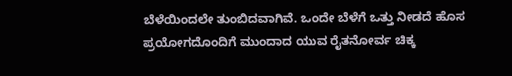ಬೆಳೆಯಿಂದಲೇ ತುಂಬಿದವಾಗಿವೆ. ಒಂದೇ ಬೆಳೆಗೆ ಒತ್ತು ನೀಡದೆ ಹೊಸ ಪ್ರಯೋಗದೊಂದಿಗೆ ಮುಂದಾದ ಯುವ ರೈತನೋರ್ವ ಚಿಕ್ಕ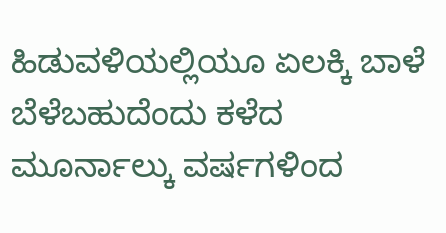ಹಿಡುವಳಿಯಲ್ಲಿಯೂ ಏಲಕ್ಕಿ ಬಾಳೆ ಬೆಳೆಬಹುದೆಂದು ಕಳೆದ ಮೂರ್ನಾಲ್ಕು ವರ್ಷಗಳಿಂದ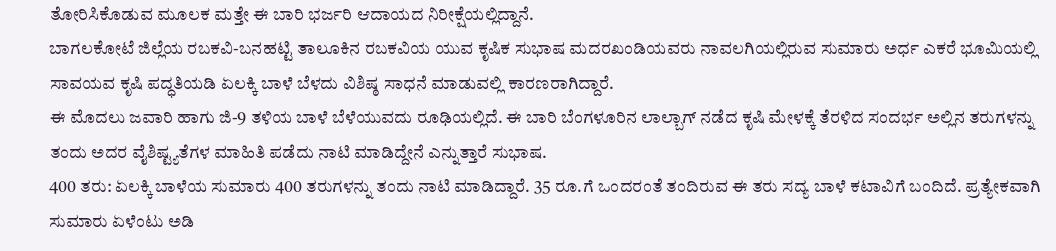ತೋರಿಸಿಕೊಡುವ ಮೂಲಕ ಮತ್ತೇ ಈ ಬಾರಿ ಭರ್ಜರಿ ಆದಾಯದ ನಿರೀಕ್ಷೆಯಲ್ಲಿದ್ದಾನೆ.
ಬಾಗಲಕೋಟೆ ಜಿಲ್ಲೆಯ ರಬಕವಿ-ಬನಹಟ್ಟಿ ತಾಲೂಕಿನ ರಬಕವಿಯ ಯುವ ಕೃಷಿಕ ಸುಭಾಷ ಮದರಖಂಡಿಯವರು ನಾವಲಗಿಯಲ್ಲಿರುವ ಸುಮಾರು ಅರ್ಧ ಎಕರೆ ಭೂಮಿಯಲ್ಲಿ ಸಾವಯವ ಕೃಷಿ ಪದ್ಧತಿಯಡಿ ಏಲಕ್ಕಿ ಬಾಳೆ ಬೆಳದು ವಿಶಿಷ್ಠ ಸಾಧನೆ ಮಾಡುವಲ್ಲಿ ಕಾರಣರಾಗಿದ್ದಾರೆ.
ಈ ಮೊದಲು ಜವಾರಿ ಹಾಗು ಜಿ-9 ತಳಿಯ ಬಾಳೆ ಬೆಳೆಯುವದು ರೂಢಿಯಲ್ಲಿದೆ. ಈ ಬಾರಿ ಬೆಂಗಳೂರಿನ ಲಾಲ್ಬಾಗ್ ನಡೆದ ಕೃಷಿ ಮೇಳಕ್ಕೆ ತೆರಳಿದ ಸಂದರ್ಭ ಅಲ್ಲಿನ ತರುಗಳನ್ನು ತಂದು ಅದರ ವೈಶಿಷ್ಟ್ಯತೆಗಳ ಮಾಹಿತಿ ಪಡೆದು ನಾಟಿ ಮಾಡಿದ್ದೇನೆ ಎನ್ನುತ್ತಾರೆ ಸುಭಾಷ.
400 ತರು: ಏಲಕ್ಕಿ ಬಾಳೆಯ ಸುಮಾರು 400 ತರುಗಳನ್ನು ತಂದು ನಾಟಿ ಮಾಡಿದ್ದಾರೆ. 35 ರೂ.ಗೆ ಒಂದರಂತೆ ತಂದಿರುವ ಈ ತರು ಸದ್ಯ ಬಾಳೆ ಕಟಾವಿಗೆ ಬಂದಿದೆ. ಪ್ರತ್ಯೇಕವಾಗಿ ಸುಮಾರು ಏಳೆಂಟು ಅಡಿ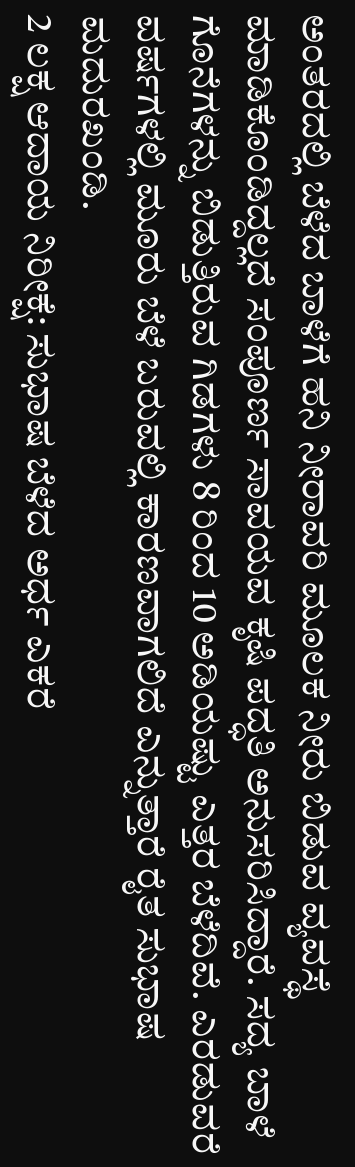ಅಂತರದಲ್ಲಿ ಬೆಳೆದ ಬಾಳೆಗೆ ಹನಿ ನೀರಾವರಿ ಮೂಲಕ ನೀರು ಬಿಡುವ ವ್ಯವಸ್ಥೆ ಮಾಡಿಕೊಂಡಿದ್ದಲ್ಲದೆ ಸಂಪೂರ್ಣ ಸಾವಯವ ಕೃಷಿ ಪದ್ಧತಿ ಅನುಸರಿಸಿದ್ದಾರೆ. ಸದ್ಯ ಬಾಳೆ ಗೊನೆಗಳನ್ನು ಬಿಡುತ್ತಿರುವ ಗಿಡಗಳು 8 ರಿಂದ 10 ಅಡಿಯಷ್ಟು ಎತ್ತರ ಬೆಳೆದಿವೆ. ಎರಡುವರೆ ವರ್ಷಗಳಲ್ಲಿ ಮೂರು ಬೆಳೆ ಬರುವಲ್ಲಿ ಕಾರಣವಾಗಲಿದೆ ಎನ್ನುತ್ತಾರೆ ರೈತ ಸುಭಾಷ ಮದುರಖಂಡಿ.
2 ಲಕ್ಷ ಆದಾಯ ನಿರೀಕ್ಷೆ: ಸುಭಾಷ ಬೆಳೆದ ಅರ್ಧ ಎಕರೆ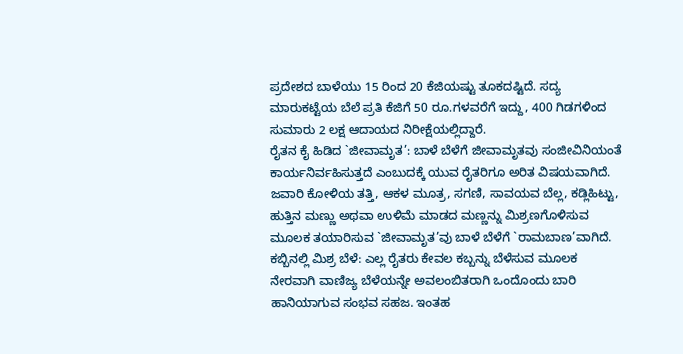ಪ್ರದೇಶದ ಬಾಳೆಯು 15 ರಿಂದ 20 ಕೆಜಿಯಷ್ಟು ತೂಕದಷ್ಟಿದೆ. ಸದ್ಯ ಮಾರುಕಟ್ಟೆಯ ಬೆಲೆ ಪ್ರತಿ ಕೆಜಿಗೆ 50 ರೂ.ಗಳವರೆಗೆ ಇದ್ದು, 400 ಗಿಡಗಳಿಂದ ಸುಮಾರು 2 ಲಕ್ಷ ಆದಾಯದ ನಿರೀಕ್ಷೆಯಲ್ಲಿದ್ದಾರೆ.
ರೈತನ ಕೈ ಹಿಡಿದ `ಜೀವಾಮೃತ’: ಬಾಳೆ ಬೆಳೆಗೆ ಜೀವಾಮೃತವು ಸಂಜೀವಿನಿಯಂತೆ ಕಾರ್ಯನಿರ್ವಹಿಸುತ್ತದೆ ಎಂಬುದಕ್ಕೆ ಯುವ ರೈತರಿಗೂ ಅರಿತ ವಿಷಯವಾಗಿದೆ. ಜವಾರಿ ಕೋಳಿಯ ತತ್ತಿ, ಆಕಳ ಮೂತ್ರ, ಸಗಣಿ, ಸಾವಯವ ಬೆಲ್ಲ, ಕಡ್ಲಿಹಿಟ್ಟು, ಹುತ್ತಿನ ಮಣ್ಣು ಅಥವಾ ಉಳಿಮೆ ಮಾಡದ ಮಣ್ಣನ್ನು ಮಿಶ್ರಣಗೊಳಿಸುವ ಮೂಲಕ ತಯಾರಿಸುವ `ಜೀವಾಮೃತ’ವು ಬಾಳೆ ಬೆಳೆಗೆ `ರಾಮಬಾಣ’ವಾಗಿದೆ.
ಕಬ್ಬಿನಲ್ಲಿ ಮಿಶ್ರ ಬೆಳೆ: ಎಲ್ಲ ರೈತರು ಕೇವಲ ಕಬ್ಬನ್ನು ಬೆಳೆಸುವ ಮೂಲಕ ನೇರವಾಗಿ ವಾಣಿಜ್ಯ ಬೆಳೆಯನ್ನೇ ಅವಲಂಬಿತರಾಗಿ ಒಂದೊಂದು ಬಾರಿ ಹಾನಿಯಾಗುವ ಸಂಭವ ಸಹಜ. ಇಂತಹ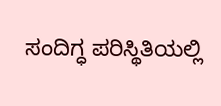ಸಂದಿಗ್ಧ ಪರಿಸ್ಥಿತಿಯಲ್ಲಿ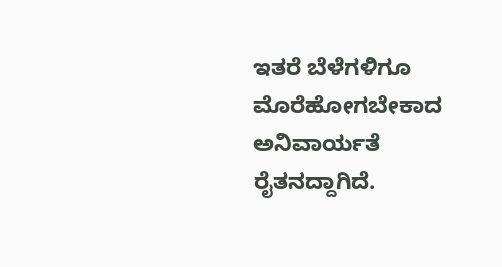ಇತರೆ ಬೆಳೆಗಳಿಗೂ ಮೊರೆಹೋಗಬೇಕಾದ ಅನಿವಾರ್ಯತೆ ರೈತನದ್ದಾಗಿದೆ.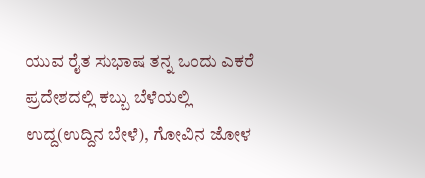ಯುವ ರೈತ ಸುಭಾಷ ತನ್ನ ಒಂದು ಎಕರೆ ಪ್ರದೇಶದಲ್ಲಿ ಕಬ್ಬು ಬೆಳೆಯಲ್ಲಿ ಉದ್ದ(ಉದ್ದಿನ ಬೇಳೆ), ಗೋವಿನ ಜೋಳ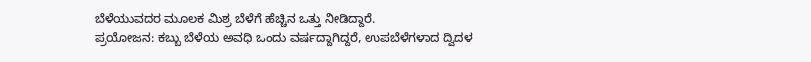ಬೆಳೆಯುವದರ ಮೂಲಕ ಮಿಶ್ರ ಬೆಳೆಗೆ ಹೆಚ್ಚಿನ ಒತ್ತು ನೀಡಿದ್ದಾರೆ.
ಪ್ರಯೋಜನ: ಕಬ್ಬು ಬೆಳೆಯ ಅವಧಿ ಒಂದು ವರ್ಷದ್ದಾಗಿದ್ದರೆ, ಉಪಬೆಳೆಗಳಾದ ದ್ವಿದಳ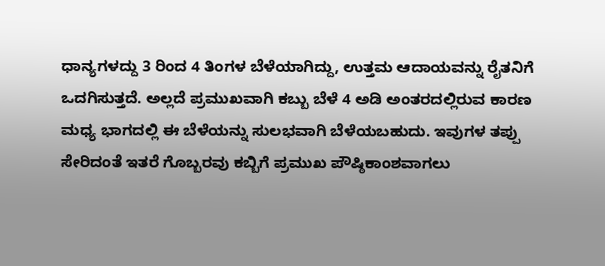ಧಾನ್ಯಗಳದ್ದು 3 ರಿಂದ 4 ತಿಂಗಳ ಬೆಳೆಯಾಗಿದ್ದು, ಉತ್ತಮ ಆದಾಯವನ್ನು ರೈತನಿಗೆ ಒದಗಿಸುತ್ತದೆ. ಅಲ್ಲದೆ ಪ್ರಮುಖವಾಗಿ ಕಬ್ಬು ಬೆಳೆ 4 ಅಡಿ ಅಂತರದಲ್ಲಿರುವ ಕಾರಣ ಮಧ್ಯ ಭಾಗದಲ್ಲಿ ಈ ಬೆಳೆಯನ್ನು ಸುಲಭವಾಗಿ ಬೆಳೆಯಬಹುದು. ಇವುಗಳ ತಪ್ಪು ಸೇರಿದಂತೆ ಇತರೆ ಗೊಬ್ಬರವು ಕಬ್ಬಿಗೆ ಪ್ರಮುಖ ಪೌಷ್ಠಿಕಾಂಶವಾಗಲು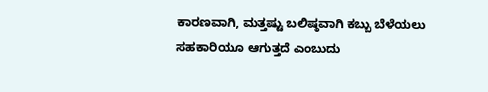ಕಾರಣವಾಗಿ, ಮತ್ತಷ್ಟು ಬಲಿಷ್ಠವಾಗಿ ಕಬ್ಬು ಬೆಳೆಯಲು ಸಹಕಾರಿಯೂ ಆಗುತ್ತದೆ ಎಂಬುದು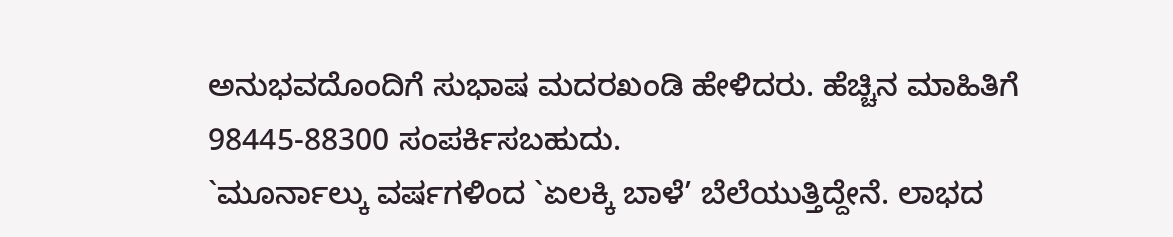ಅನುಭವದೊಂದಿಗೆ ಸುಭಾಷ ಮದರಖಂಡಿ ಹೇಳಿದರು. ಹೆಚ್ಚಿನ ಮಾಹಿತಿಗೆ 98445-88300 ಸಂಪರ್ಕಿಸಬಹುದು.
`ಮೂರ್ನಾಲ್ಕು ವರ್ಷಗಳಿಂದ `ಏಲಕ್ಕಿ ಬಾಳೆ’ ಬೆಲೆಯುತ್ತಿದ್ದೇನೆ. ಲಾಭದ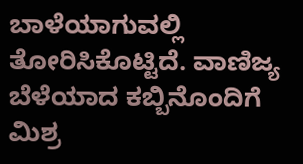ಬಾಳೆಯಾಗುವಲ್ಲಿ ತೋರಿಸಿಕೊಟ್ಟಿದೆ. ವಾಣಿಜ್ಯ ಬೆಳೆಯಾದ ಕಬ್ಬಿನೊಂದಿಗೆ ಮಿಶ್ರ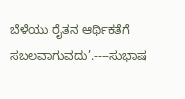ಬೆಳೆಯು ರೈತನ ಆರ್ಥಿಕತೆಗೆ ಸಬಲವಾಗುವದು’.----ಸುಭಾಷ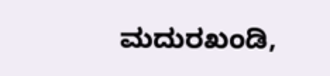ಮದುರಖಂಡಿ,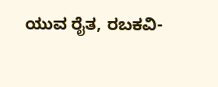ಯುವ ರೈತ, ರಬಕವಿ-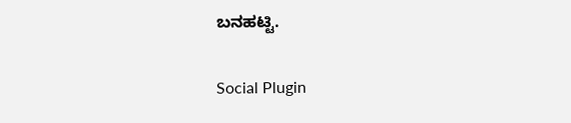ಬನಹಟ್ಟಿ.

Social Plugin